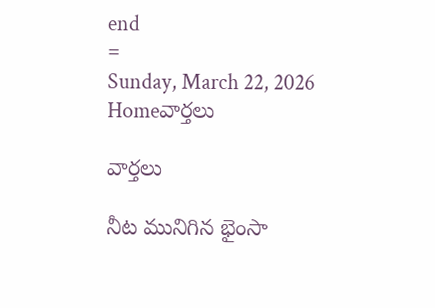end
=
Sunday, March 22, 2026
Homeవార్తలు

వార్తలు

నీట మునిగిన భైంసా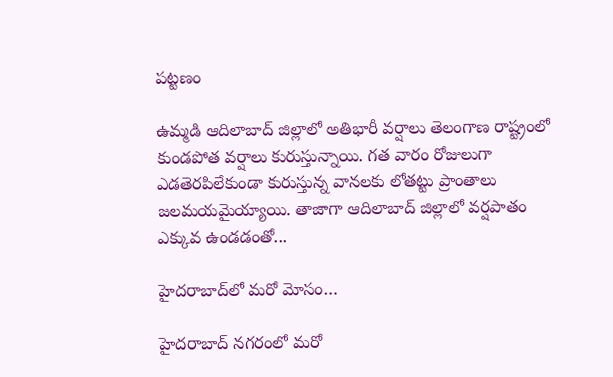పట్టణం

ఉమ్మడి ఆదిలాబాద్‌ జిల్లాలో అతిభారీ వర్షాలు తెలంగాణ రాష్ట్రంలో కుండపోత వర్షాలు కురుస్తున్నాయి. గత వారం రోజులుగా ఎడతెరపిలేకుండా కురుస్తున్న వానలకు లోతట్టు ప్రాంతాలు జలమయమైయ్యాయి. తాజాగా ఆదిలాబాద్‌ జిల్లాలో వర్షపాతం ఎక్కువ ఉండడంతో...

హైదరాబాద్‌లో మరో మోసం…

హైదరాబాద్ నగరంలో మరో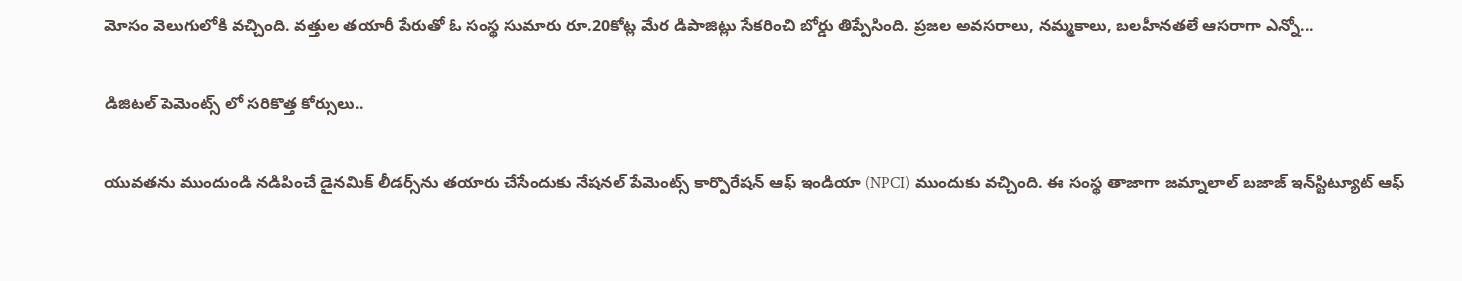మోసం వెలుగులోకి వచ్చింది. వత్తుల తయారీ పేరుతో ఓ సంస్థ సుమారు రూ.20కోట్ల మేర డిపాజిట్లు సేకరించి బోర్డు తిప్పేసింది. ప్రజల అవసరాలు, నమ్మకాలు, బలహీనతలే ఆసరాగా ఎన్నో...

డిజిటల్ పెమెంట్స్ లో సరికొత్త కోర్సులు..

యువతను ముందుండి నడిపించే డైనమిక్ లీడర్స్‌ను తయారు చేసేందుకు నేషనల్ పేమెంట్స్ కార్పొరేషన్ ఆఫ్ ఇండియా (NPCI) ముందుకు వచ్చింది. ఈ సంస్థ తాజాగా జమ్నాలాల్ బజాజ్ ఇన్‌స్టిట్యూట్ ఆఫ్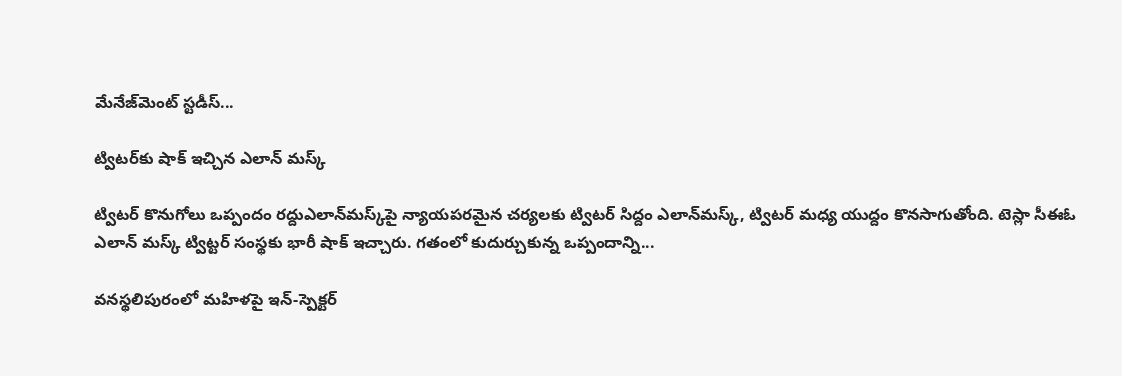మేనేజ్‌మెంట్ స్టడీస్...

ట్విటర్‌కు షాక్‌ ఇచ్చిన ఎలాన్‌ మస్క్‌

ట్విటర్‌ కొనుగోలు ఒప్పందం రద్దుఎలాన్‌మస్క్‌పై న్యాయపరమైన చర్యలకు ట్విటర్‌ సిద్దం ఎలాన్‌మస్క్‌, ట్విటర్‌ మధ్య యుద్దం కొనసాగుతోంది. టెస్లా సీఈఓ ఎలాన్‌ మస్క్‌ ట్విట్టర్‌ సంస్థకు భారీ షాక్‌ ఇచ్చారు. గతంలో కుదుర్చుకున్న ఒప్పందాన్ని...

వనస్థలిపురంలో మహిళపై ఇన్-స్పెక్టర్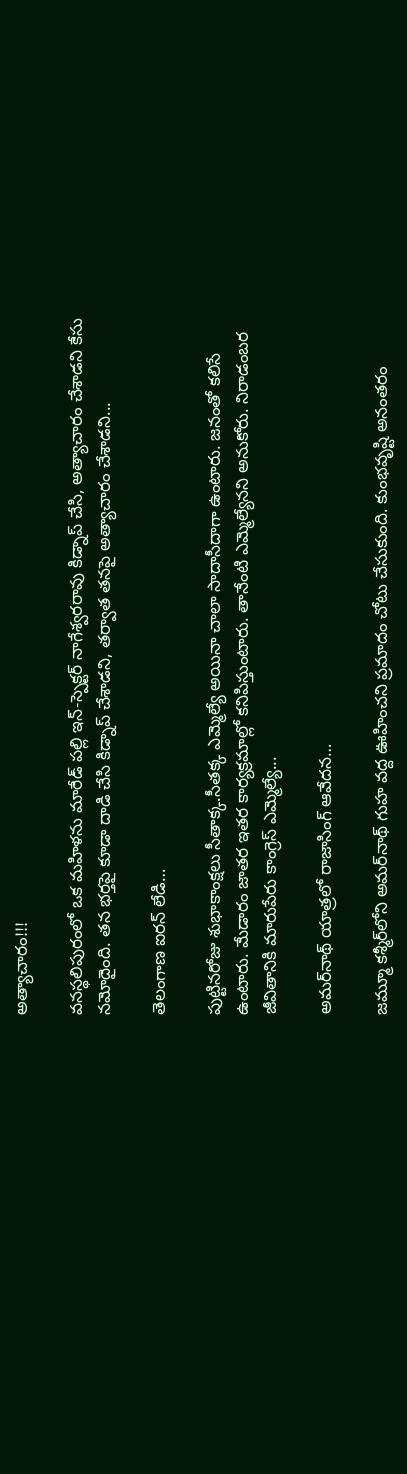అత్యాచారం!!!

వనస్థలిపురంలో ఒక మహిళను మారేడ్ పల్లి ఇన్-స్పెక్టర్ నాగేశ్వరరావు కిడ్నాప్ చేసి, అత్యాచారం చేశాడని కేసు నమోదైంది. తన భర్తపై కూడా దాడి చేసి కిడ్నాప్ చేశాడని, తర్వాత తనపై అత్యాచారం చేశాడని...

తెలంగాణ ఐరన్ లేడి…

పుట్టినరోజు శుభాకాంక్షలు సీతాక్క.సీతక్క ఎమ్మెల్యే అయినా చాలా సాదాసీదాగా ఉంటారు. జనంతో కలిసే ఉంటారు. మేడారం జాతర ఇతర కార్యక్రమాల్లో కనిపిస్తుంటారు. తానేంటి ఎమ్మెల్యేనని అనుకోరు. నిరాడంబర జీవితానికి మారుపేరు కాంగ్రెస్ ఎమ్మెల్యే...

అమర్‌నాథ్ యాత్రలో రాజాసింగ్ ఆవేదన…

జమ్మూ కశ్మీర్‌లోని అమర్‌నాథ్ గుహ వద్ద ఊహించని ప్రమాదం చోటు చేసుకుంది. కుంభవృష్టి అనంతరం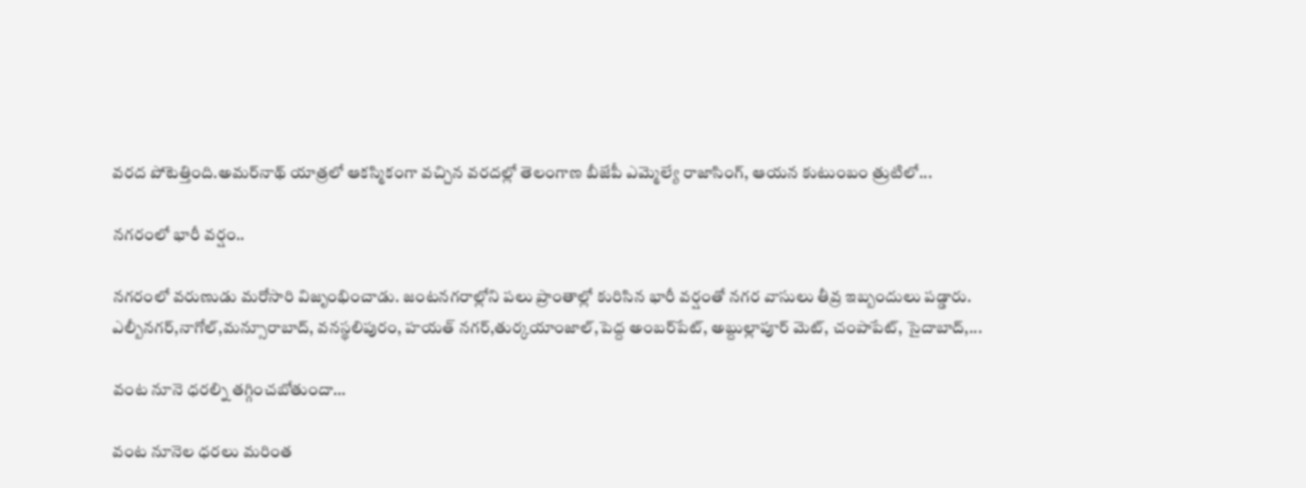వరద పోటెత్తింది.అమర్‌నాథ్ యాత్రలో ఆకస్మికంగా వచ్చిన వరదల్లో తెలంగాణ బీజేపీ ఎమ్మెల్యే రాజాసింగ్, ఆయన కుటుంబం త్రుటిలో...

న‌గ‌రంలో భారీ వ‌ర్షం..

న‌గ‌రంలో వ‌రుణుడు మ‌రోసారి విజృంభించాడు. జంట‌న‌గ‌రాల్లోని ప‌లు ప్రాంతాల్లో కురిసిన భారీ వ‌ర్షంతో న‌గ‌ర వాసులు తీవ్ర ఇబ్బందులు ప‌డ్డారు. ఎల్బీన‌గ‌ర్‌,నాగోల్,మ‌న్సూరాబాద్‌, వ‌న‌స్థలిపురం, హ‌య‌త్ న‌గ‌ర్‌,తుర్కయాంజాల్‌,పెద్ద అంబ‌ర్‌పేట్‌, అబ్దుల్లాపూర్ మెట్‌, చంపాపేట్‌, సైదాబాద్,...

వంట నూనె ధరల్ని తగ్గించబోతుందా…

వంట నూనెల ధరలు మరింత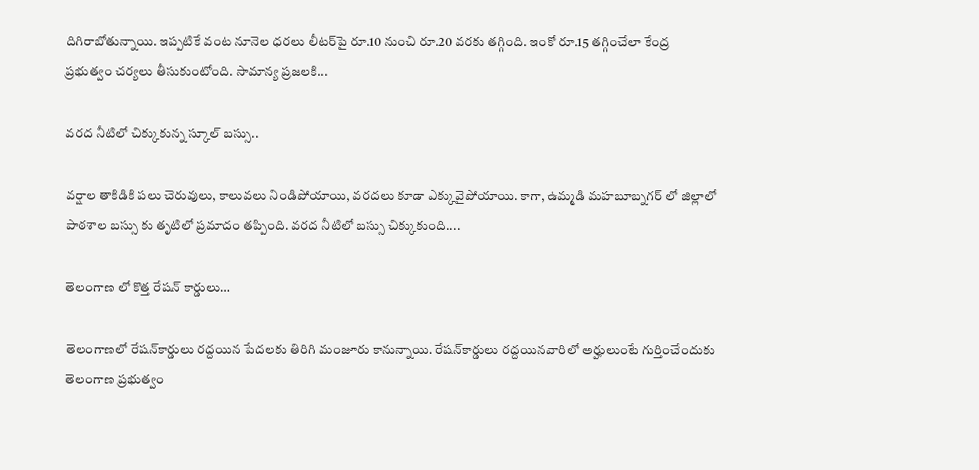దిగిరాబోతున్నాయి. ఇప్పటికే వంట నూనెల ధరలు లీటర్‌పై రూ.10 నుంచి రూ.20 వరకు తగ్గింది. ఇంకో రూ.15 తగ్గించేలా కేంద్ర ప్రభుత్వం చర్యలు తీసుకుంటోంది. సామాన్య ప్రజలకి...

వరద నీటిలో చిక్కుకున్న స్కూల్ బస్సు..

వర్షాల తాకిడికి పలు చెరువులు, కాలువలు నిండిపోయాయి, వరదలు కూడా ఎక్కువైపోయాయి. కాగా, ఉమ్మడి మహబూబ్నగర్ లో జిల్లాలో పాఠశాల బస్సు కు తృటిలో ప్రమాదం తప్పింది. వరద నీటిలో బస్సు చిక్కుకుంది....

తెలంగాణ లో కొత్త రేషన్ కార్డులు…

తెలంగాణలో రేషన్‌కార్డులు రద్దయిన పేదలకు తిరిగి మంజూరు కానున్నాయి. రేషన్‌కార్డులు రద్దయినవారిలో అర్హులుంటే గుర్తించేందుకు తెలంగాణ ప్రభుత్వం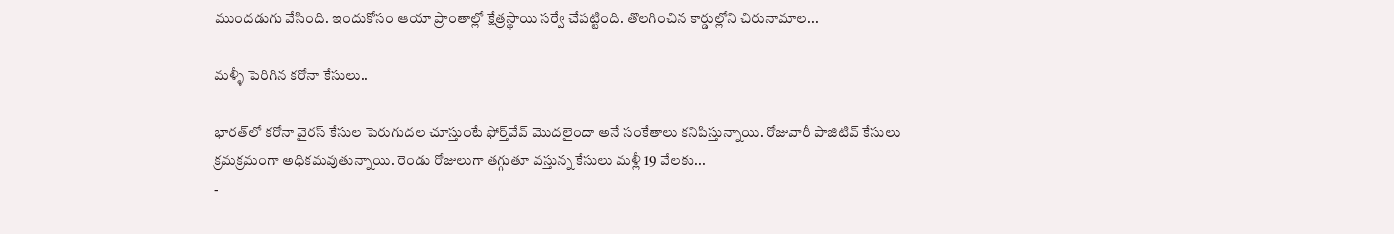ముందడుగు వేసింది. ఇందుకోసం ఆయా ప్రాంతాల్లో క్షేత్రస్థాయి సర్వే చేపట్టింది. తొలగించిన కార్డుల్లోని చిరునామాల...

మళ్ళీ పెరిగిన కరోనా కేసులు..

భారత్‌లో కరోనా వైరస్‌ కేసుల పెరుగుదల చూస్తుంటే ఫోర్త్‌వేవ్‌ మొదలైందా అనే సంకేతాలు కనిపిస్తున్నాయి. రోజువారీ పాజిటివ్‌ కేసులు క్రమక్రమంగా అధికమవుతున్నాయి. రెండు రోజులుగా తగ్గుతూ వస్తున్న కేసులు మళ్లీ 19 వేలకు...
-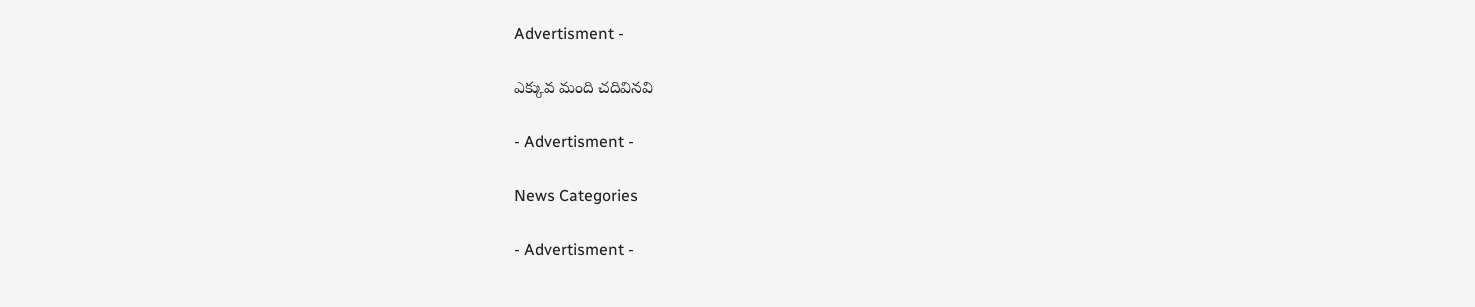Advertisment -

ఎక్కువ మంది చదివినవి

- Advertisment -

News Categories

- Advertisment -